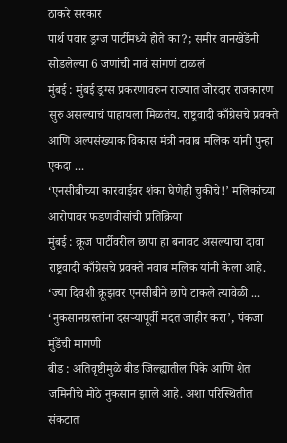ठाकरे सरकार
पार्थ पवार ड्रग्ज पार्टीमध्ये होते का?; समीर वानखेडेंनी सोडलेल्या 6 जणांची नावं सांगणं टाळलं
मुंबई : मुंबई ड्रग्स प्रकरणावरुन राज्यात जोरदार राजकारण सुरु असल्याचं पाहायला मिळतंय. राष्ट्रवादी काँग्रेसचे प्रवक्ते आणि अल्पसंख्याक विकास मंत्री नवाब मलिक यांनी पुन्हा एकदा ...
‘एनसीबीच्या कारवाईवर शंका घेणेही चुकीचे!’ मलिकांच्या आरोपावर फडणवीसांची प्रतिक्रिया
मुंबई : क्रूज पार्टीवरील छापा हा बनावट असल्याचा दावा राष्ट्रवादी काँग्रेसचे प्रवक्ते नवाब मलिक यांनी केला आहे. ‘ज्या दिवशी क्रूझवर एनसीबीने छापे टाकले त्यावेळी ...
‘नुकसानग्रस्तांना दसऱ्यापूर्वी मदत जाहीर करा’, पंकजा मुंडेंची मागणी
बीड : अतिवृष्टीमुळे बीड जिल्ह्यातील पिके आणि शेत जमिनीचे मोठे नुकसान झाले आहे. अशा परिस्थितीत संकटात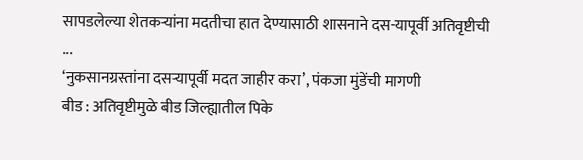सापडलेल्या शेतकऱ्यांना मदतीचा हात देण्यासाठी शासनाने दस-यापूर्वी अतिवृष्टीची ...
‘नुकसानग्रस्तांना दसऱ्यापूर्वी मदत जाहीर करा’, पंकजा मुंडेंची मागणी
बीड : अतिवृष्टीमुळे बीड जिल्ह्यातील पिके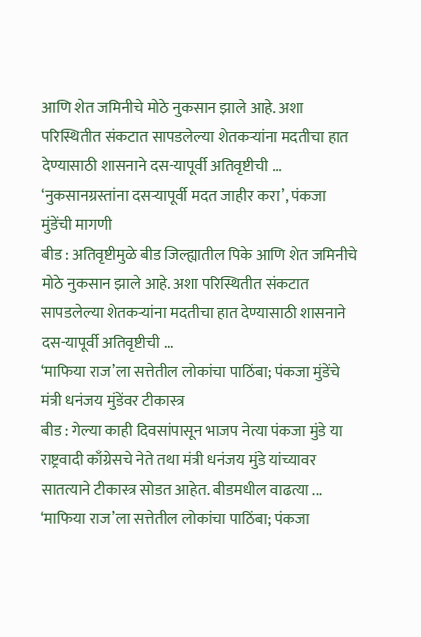आणि शेत जमिनीचे मोठे नुकसान झाले आहे. अशा परिस्थितीत संकटात सापडलेल्या शेतकऱ्यांना मदतीचा हात देण्यासाठी शासनाने दस-यापूर्वी अतिवृष्टीची ...
‘नुकसानग्रस्तांना दसऱ्यापूर्वी मदत जाहीर करा’, पंकजा मुंडेंची मागणी
बीड : अतिवृष्टीमुळे बीड जिल्ह्यातील पिके आणि शेत जमिनीचे मोठे नुकसान झाले आहे. अशा परिस्थितीत संकटात सापडलेल्या शेतकऱ्यांना मदतीचा हात देण्यासाठी शासनाने दस-यापूर्वी अतिवृष्टीची ...
‘माफिया राज’ला सत्तेतील लोकांचा पाठिंबा; पंकजा मुंडेंचे मंत्री धनंजय मुंडेंवर टीकास्त्र
बीड : गेल्या काही दिवसांपासून भाजप नेत्या पंकजा मुंडे या राष्ट्रवादी काँग्रेसचे नेते तथा मंत्री धनंजय मुंडे यांच्यावर सातत्याने टीकास्त्र सोडत आहेत. बीडमधील वाढत्या ...
‘माफिया राज’ला सत्तेतील लोकांचा पाठिंबा; पंकजा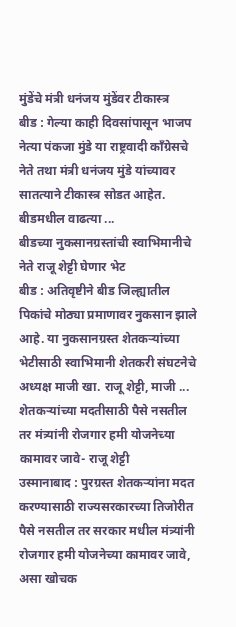मुंडेंचे मंत्री धनंजय मुंडेंवर टीकास्त्र
बीड : गेल्या काही दिवसांपासून भाजप नेत्या पंकजा मुंडे या राष्ट्रवादी काँग्रेसचे नेते तथा मंत्री धनंजय मुंडे यांच्यावर सातत्याने टीकास्त्र सोडत आहेत. बीडमधील वाढत्या ...
बीडच्या नुकसानग्रस्तांची स्वाभिमानीचे नेते राजू शेट्टी घेणार भेट
बीड : अतिवृष्टीने बीड जिल्ह्यातील पिकांचे मोठ्या प्रमाणावर नुकसान झाले आहे. या नुकसानग्रस्त शेतकऱ्यांच्या भेटीसाठी स्वाभिमानी शेतकरी संघटनेचे अध्यक्ष माजी खा. राजू शेट्टी, माजी ...
शेतकऱ्यांच्या मदतीसाठी पैसे नसतील तर मंत्र्यांनी रोजगार हमी योजनेच्या कामावर जावे- राजू शेट्टी
उस्मानाबाद : पुरग्रस्त शेतकऱ्यांना मदत करण्यासाठी राज्यसरकारच्या तिजोरीत पैसे नसतील तर सरकार मधील मंत्र्यांनी रोजगार हमी योजनेच्या कामावर जावे, असा खोचक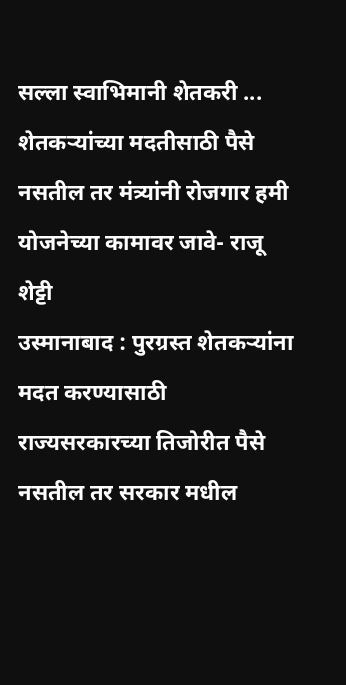सल्ला स्वाभिमानी शेतकरी ...
शेतकऱ्यांच्या मदतीसाठी पैसे नसतील तर मंत्र्यांनी रोजगार हमी योजनेच्या कामावर जावे- राजू शेट्टी
उस्मानाबाद : पुरग्रस्त शेतकऱ्यांना मदत करण्यासाठी राज्यसरकारच्या तिजोरीत पैसे नसतील तर सरकार मधील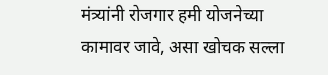मंत्र्यांनी रोजगार हमी योजनेच्या कामावर जावे, असा खोचक सल्ला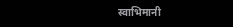स्वाभिमानी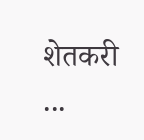शेतकरी ...